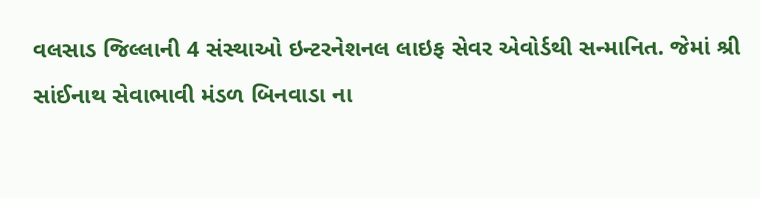વલસાડ જિલ્લાની 4 સંસ્થાઓ ઇન્ટરનેશનલ લાઇફ સેવર એવોર્ડથી સન્માનિત. જેમાં શ્રી સાંઈનાથ સેવાભાવી મંડળ બિનવાડા ના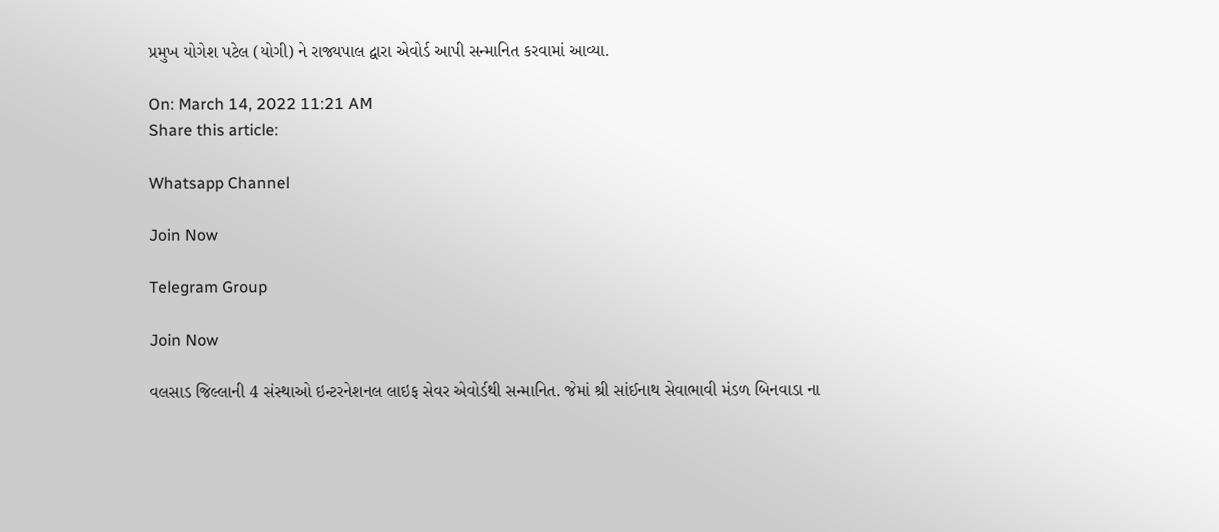પ્રમુખ યોગેશ પટેલ (યોગી) ને રાજ્યપાલ દ્વારા એવોર્ડ આપી સન્માનિત કરવામાં આવ્યા.

On: March 14, 2022 11:21 AM
Share this article:

Whatsapp Channel

Join Now

Telegram Group

Join Now

વલસાડ જિલ્લાની 4 સંસ્થાઓ ઇન્ટરનેશનલ લાઇફ સેવર એવોર્ડથી સન્માનિત. જેમાં શ્રી સાંઈનાથ સેવાભાવી મંડળ બિનવાડા ના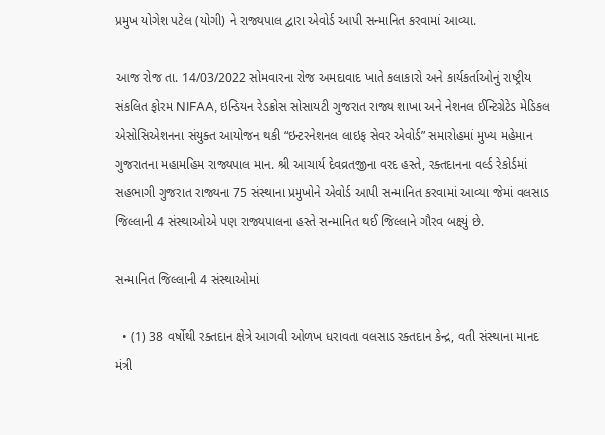પ્રમુખ યોગેશ પટેલ (યોગી) ને રાજ્યપાલ દ્વારા એવોર્ડ આપી સન્માનિત કરવામાં આવ્યા.

આજ રોજ તા. 14/03/2022 સોમવારના રોજ અમદાવાદ ખાતે કલાકારો અને કાર્યકર્તાઓનું રાષ્ટ્રીય સંકલિત ફોરમ NIFAA, ઇન્ડિયન રેડક્રોસ સોસાયટી ગુજરાત રાજ્ય શાખા અને નેશનલ ઈન્ટિગ્રેટેડ મેડિકલ એસોસિએશનના સંયુક્ત આયોજન થકી “ઇન્ટરનેશનલ લાઇફ સેવર એવોર્ડ” સમારોહમાં મુખ્ય મહેમાન ગુજરાતના મહામહિમ રાજ્યપાલ માન. શ્રી આચાર્ય દેવવ્રતજીના વરદ હસ્તે, રક્તદાનના વર્લ્ડ રેકોર્ડમાં સહભાગી ગુજરાત રાજ્યના 75 સંસ્થાના પ્રમુખોને એવોર્ડ આપી સન્માનિત કરવામાં આવ્યા જેમાં વલસાડ જિલ્લાની 4 સંસ્થાઓએ પણ રાજ્યપાલના હસ્તે સન્માનિત થઈ જિલ્લાને ગૌરવ બક્ષ્યું છે.

સન્માનિત જિલ્લાની 4 સંસ્થાઓમાં

  • (1) 38 વર્ષોથી રક્તદાન ક્ષેત્રે આગવી ઓળખ ધરાવતા વલસાડ રક્તદાન કેન્દ્ર, વતી સંસ્થાના માનદ મંત્રી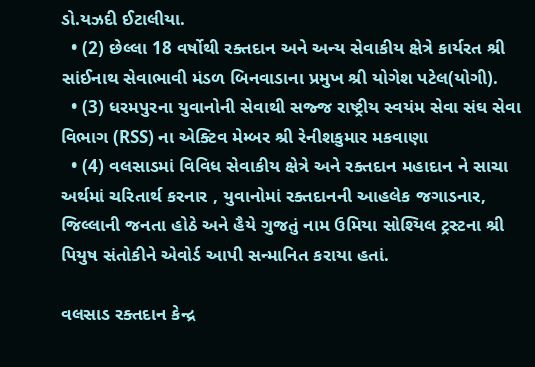ડો.યઝદી ઈટાલીયા.
  • (2) છેલ્લા 18 વર્ષોથી રક્તદાન અને અન્ય સેવાકીય ક્ષેત્રે કાર્યરત શ્રી સાંઈનાથ સેવાભાવી મંડળ બિનવાડાના પ્રમુખ શ્રી યોગેશ પટેલ(યોગી).
  • (3) ધરમપુરના યુવાનોની સેવાથી સજ્જ રાષ્ટ્રીય સ્વયંમ સેવા સંઘ સેવા વિભાગ (RSS) ના એક્ટિવ મેમ્બર શ્રી રેનીશકુમાર મકવાણા
  • (4) વલસાડમાં વિવિધ સેવાકીય ક્ષેત્રે અને રક્તદાન મહાદાન ને સાચા અર્થમાં ચરિતાર્થ કરનાર , યુવાનોમાં રક્તદાનની આહલેક જગાડનાર, જિલ્લાની જનતા હોઠે અને હૈયે ગુજતું નામ ઉમિયા સોશ્યિલ ટ્રસ્ટના શ્રી પિયુષ સંતોકીને એવોર્ડ આપી સન્માનિત કરાયા હતાં.

વલસાડ રક્તદાન કેન્દ્ર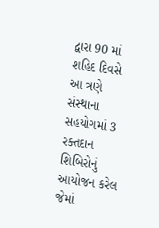દ્વારા 90 માં શહિદ દિવસે આ ત્રણે સંસ્થાના સહયોગમાં 3 રક્તદાન શિબિરોનું આયોજન કરેલ જેમાં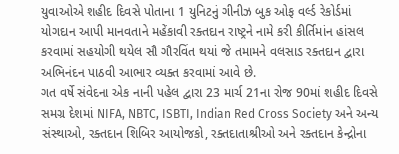યુવાઓએ શહીદ દિવસે પોતાના 1 યુનિટનું ગીનીઝ બુક ઓફ વર્લ્ડ રેકોર્ડમાં યોગદાન આપી માનવતાને મહેંકાવી રક્તદાન રાષ્ટ્રને નામે કરી કીર્તિમાંન હાંસલ કરવામાં સહયોગી થયેલ સૌ ગૌરવિંત થયાં જે તમામને વલસાડ રક્તદાન દ્વારા અભિનંદન પાઠવી આભાર વ્યક્ત કરવામાં આવે છે.
ગત વર્ષે સંવેદના એક નાની પહેલ દ્વારા 23 માર્ચ 21ના રોજ 90માં શહીદ દિવસે સમગ્ર દેશમાં NIFA, NBTC, ISBTI, Indian Red Cross Society અને અન્ય સંસ્થાઓ, રક્તદાન શિબિર આયોજકો, રક્તદાતાશ્રીઓ અને રક્તદાન કેન્દ્રોના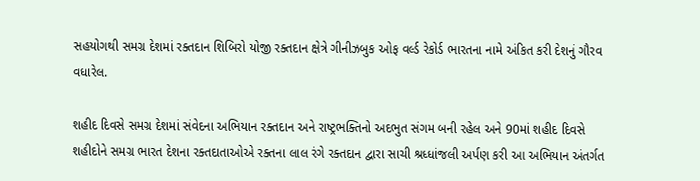સહયોગથી સમગ્ર દેશમાં રક્તદાન શિબિરો યોજી રક્તદાન ક્ષેત્રે ગીનીઝબુક ઓફ વર્લ્ડ રેકોર્ડ ભારતના નામે અંકિત કરી દેશનું ગૌરવ વધારેલ.

શહીદ દિવસે સમગ્ર દેશમાં સંવેદના અભિયાન રક્તદાન અને રાષ્ટ્રભક્તિનો અદભુત સંગમ બની રહેલ અને 90માં શહીદ દિવસે શહીદોને સમગ્ર ભારત દેશના રક્તદાતાઓએ રક્તના લાલ રંગે રક્તદાન દ્વારા સાચી શ્રધ્ધાંજલી અર્પણ કરી આ અભિયાન અંતર્ગત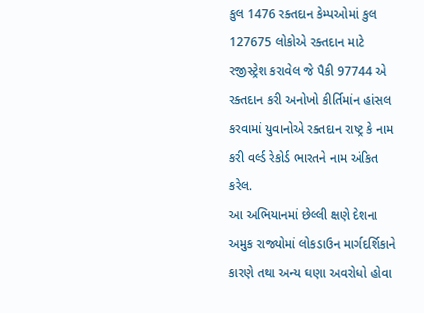કુલ 1476 રક્તદાન કેમ્પઓમાં કુલ 127675 લોકોએ રક્તદાન માટે રજીસ્ટ્રેશ કરાવેલ જે પૈકી 97744 એ રક્તદાન કરી અનોખો કીર્તિમાંન હાંસલ કરવામાં યુવાનોએ રક્તદાન રાષ્ટ્ર કે નામ કરી વર્લ્ડ રેકોર્ડ ભારતને નામ અંકિત કરેલ.
આ અભિયાનમાં છેલ્લી ક્ષણે દેશના અમુક રાજ્યોમાં લોકડાઉન માર્ગદર્શિકાને કારણે તથા અન્ય ઘણા અવરોધો હોવા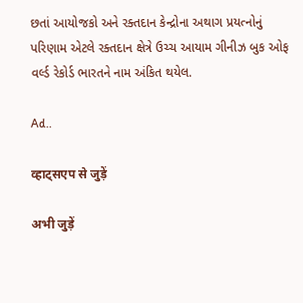છતાં આયોજકો અને રક્તદાન કેન્દ્રોના અથાગ પ્રયત્નોનું પરિણામ એટલે રક્તદાન ક્ષેત્રે ઉચ્ચ આયામ ગીનીઝ બુક ઓફ વર્લ્ડ રેકોર્ડ ભારતને નામ અંકિત થયેલ.

Ad..

व्हाट्सएप से जुड़ें

अभी जुड़ें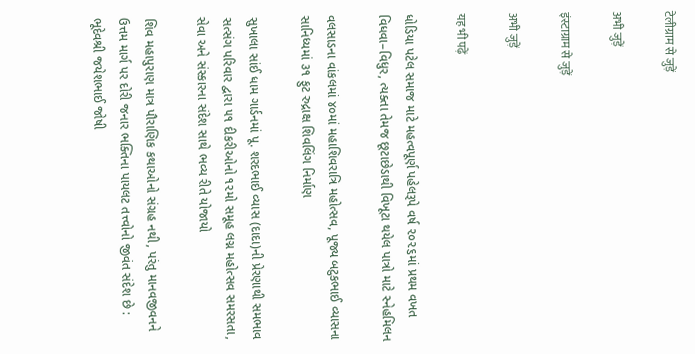टेलीग्राम से जुड़ें

अभी जुड़ें

इंस्टाग्राम से जुड़ें

अभी जुड़ें

यह भी पढ़ें

ધોડિયા પટેલ સમાજ માટે મહત્વપૂર્ણ પહેલરૂપે વર્ષ ૨૦૨૬માં પ્રથમ વખત વિધવા–વિધુર, ત્યક્તા તેમજ છૂટાછેડાથી વિખૂટા થયેલ પાત્રો માટે સ્નેહમિલન

વલસાડના વાંકલમાં ૪૦માં મહાશિવરાત્રિ મહોત્સવ, પૂજ્ય બટુકભાઈ વ્યાસના સાનિધ્યમાં ૩૧ ફુટ રુદ્રાક્ષ શિવલિંગ નિર્માણ

સુખાલા સાંઈ ધામ ગાર્ડનમાં પૂ. શરદભાઈ વ્યાસ (દાદા)ની પ્રેરણાથી સમભાવ સત્સંગ પરિવાર દ્વારા ૫૧ દીકરીઓનો ૧૨મો સમૂહ લગ્ન મહોત્સવ સમરસતા, સેવા અને સંસ્કારના સંદેશ સાથે ભવ્ય રીતે યોજાયો

શિવ મહાપુરાણ માત્ર પૌરાણિક કથાઓનો સંગ્રહ નથી, પરંતુ માનવજીવનને ઉત્તમ માર્ગ પર દોરી જનાર ભક્તિના પાયલટ તત્ત્વોનો જીવંત સંદેશ છે : ભૂદેવશ્રી જયેશભાઈ જોષી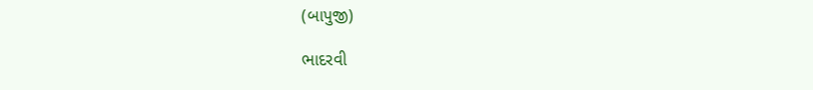(બાપુજી)

ભાદરવી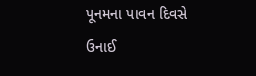પૂનમના પાવન દિવસે ઉનાઈ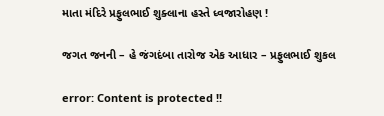માતા મંદિરે પ્રફુલભાઈ શુક્લાના હસ્તે ધ્વજારોહણ !

જગત જનની – હે જંગદંબા તારોજ એક આધાર – પ્રફુલભાઈ શુકલ

error: Content is protected !!